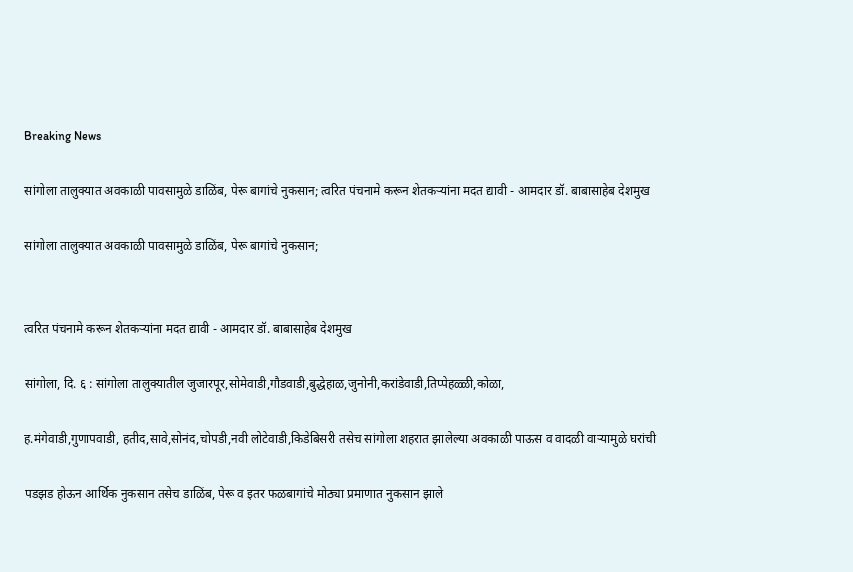Breaking News

सांगोला तालुक्यात अवकाळी पावसामुळे डाळिंब, पेरू बागांचे नुकसान; त्वरित पंचनामे करून शेतकऱ्यांना मदत द्यावी - आमदार डॉ. बाबासाहेब देशमुख

सांगोला तालुक्यात अवकाळी पावसामुळे डाळिंब, पेरू बागांचे नुकसान;


त्वरित पंचनामे करून शेतकऱ्यांना मदत द्यावी - आमदार डॉ. बाबासाहेब देशमुख

सांगोला, दि. ६ : सांगोला तालुक्यातील जुजारपूर,सोमेवाडी,गौडवाडी,बुद्धेहाळ,जुनोनी,करांडेवाडी,तिप्पेहळ्ळी,कोळा,

ह.मंगेवाडी,गुणापवाडी, हतीद,सावे,सोनंद,चोपडी,नवी लोटेवाडी,किडेबिसरी तसेच सांगोला शहरात झालेल्या अवकाळी पाऊस व वादळी वाऱ्यामुळे घरांची

पडझड होऊन आर्थिक नुकसान तसेच डाळिंब, पेरू व इतर फळबागांचे मोठ्या प्रमाणात नुकसान झाले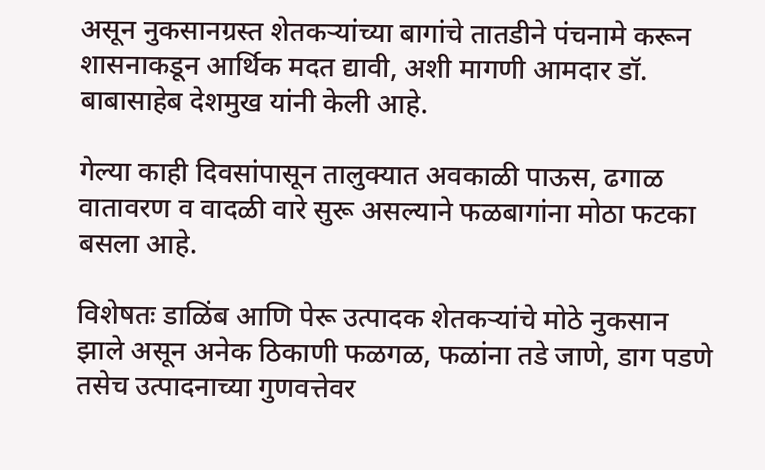असून नुकसानग्रस्त शेतकऱ्यांच्या बागांचे तातडीने पंचनामे करून शासनाकडून आर्थिक मदत द्यावी, अशी मागणी आमदार डॉ. बाबासाहेब देशमुख यांनी केली आहे.

गेल्या काही दिवसांपासून तालुक्यात अवकाळी पाऊस, ढगाळ वातावरण व वादळी वारे सुरू असल्याने फळबागांना मोठा फटका बसला आहे.

विशेषतः डाळिंब आणि पेरू उत्पादक शेतकऱ्यांचे मोठे नुकसान झाले असून अनेक ठिकाणी फळगळ, फळांना तडे जाणे, डाग पडणे तसेच उत्पादनाच्या गुणवत्तेवर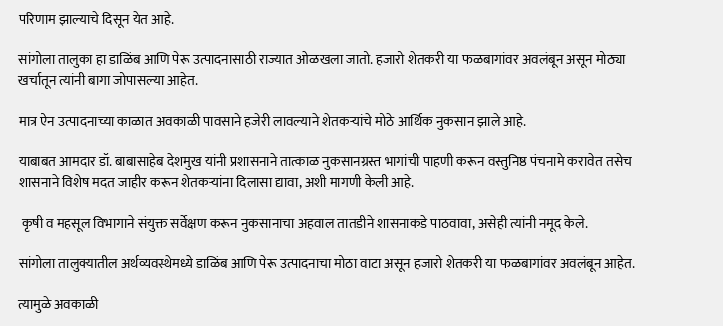परिणाम झाल्याचे दिसून येत आहे.

सांगोला तालुका हा डाळिंब आणि पेरू उत्पादनासाठी राज्यात ओळखला जातो. हजारो शेतकरी या फळबागांवर अवलंबून असून मोठ्या खर्चातून त्यांनी बागा जोपासल्या आहेत.

मात्र ऐन उत्पादनाच्या काळात अवकाळी पावसाने हजेरी लावल्याने शेतकऱ्यांचे मोठे आर्थिक नुकसान झाले आहे.

याबाबत आमदार डॉ. बाबासाहेब देशमुख यांनी प्रशासनाने तात्काळ नुकसानग्रस्त भागांची पाहणी करून वस्तुनिष्ठ पंचनामे करावेत तसेच शासनाने विशेष मदत जाहीर करून शेतकऱ्यांना दिलासा द्यावा, अशी मागणी केली आहे.

 कृषी व महसूल विभागाने संयुक्त सर्वेक्षण करून नुकसानाचा अहवाल तातडीने शासनाकडे पाठवावा, असेही त्यांनी नमूद केले.

सांगोला तालुक्यातील अर्थव्यवस्थेमध्ये डाळिंब आणि पेरू उत्पादनाचा मोठा वाटा असून हजारो शेतकरी या फळबागांवर अवलंबून आहेत.

त्यामुळे अवकाळी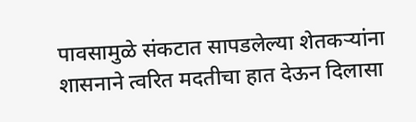पावसामुळे संकटात सापडलेल्या शेतकऱ्यांना शासनाने त्वरित मदतीचा हात देऊन दिलासा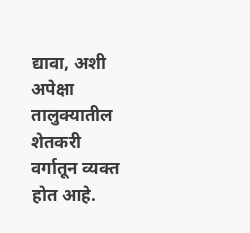द्यावा, अशी अपेक्षा तालुक्यातील शेतकरी वर्गातून व्यक्त होत आहे.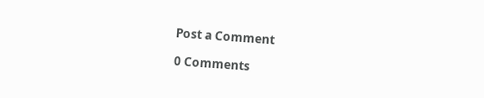Post a Comment

0 Comments